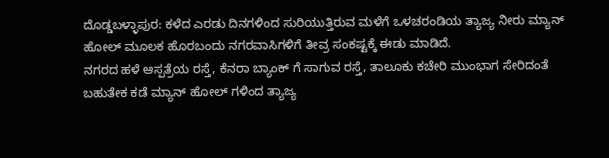ದೊಡ್ಡಬಳ್ಳಾಪುರ: ಕಳೆದ ಎರಡು ದಿನಗಳಿಂದ ಸುರಿಯುತ್ತಿರುವ ಮಳೆಗೆ ಒಳಚರಂಡಿಯ ತ್ಯಾಜ್ಯ ನೀರು ಮ್ಯಾನ್ ಹೋಲ್ ಮೂಲಕ ಹೊರಬಂದು ನಗರವಾಸಿಗಳಿಗೆ ತೀವ್ರ ಸಂಕಷ್ಟಕ್ಕೆ ಈಡು ಮಾಡಿದೆ.
ನಗರದ ಹಳೆ ಆಸ್ಪತ್ರೆಯ ರಸ್ತೆ, ಕೆನರಾ ಬ್ಯಾಂಕ್ ಗೆ ಸಾಗುವ ರಸ್ತೆ, ತಾಲೂಕು ಕಚೇರಿ ಮುಂಭಾಗ ಸೇರಿದಂತೆ ಬಹುತೇಕ ಕಡೆ ಮ್ಯಾನ್ ಹೋಲ್ ಗಳಿಂದ ತ್ಯಾಜ್ಯ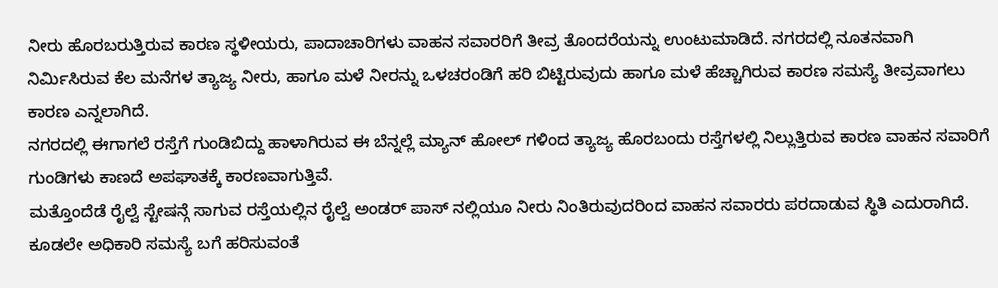ನೀರು ಹೊರಬರುತ್ತಿರುವ ಕಾರಣ ಸ್ಥಳೀಯರು, ಪಾದಾಚಾರಿಗಳು ವಾಹನ ಸವಾರರಿಗೆ ತೀವ್ರ ತೊಂದರೆಯನ್ನು ಉಂಟುಮಾಡಿದೆ. ನಗರದಲ್ಲಿ ನೂತನವಾಗಿ ನಿರ್ಮಿಸಿರುವ ಕೆಲ ಮನೆಗಳ ತ್ಯಾಜ್ಯ ನೀರು, ಹಾಗೂ ಮಳೆ ನೀರನ್ನು ಒಳಚರಂಡಿಗೆ ಹರಿ ಬಿಟ್ಟಿರುವುದು ಹಾಗೂ ಮಳೆ ಹೆಚ್ಚಾಗಿರುವ ಕಾರಣ ಸಮಸ್ಯೆ ತೀವ್ರವಾಗಲು ಕಾರಣ ಎನ್ನಲಾಗಿದೆ.
ನಗರದಲ್ಲಿ ಈಗಾಗಲೆ ರಸ್ತೆಗೆ ಗುಂಡಿಬಿದ್ದು ಹಾಳಾಗಿರುವ ಈ ಬೆನ್ನಲ್ಲೆ ಮ್ಯಾನ್ ಹೋಲ್ ಗಳಿಂದ ತ್ಯಾಜ್ಯ ಹೊರಬಂದು ರಸ್ತೆಗಳಲ್ಲಿ ನಿಲ್ಲುತ್ತಿರುವ ಕಾರಣ ವಾಹನ ಸವಾರಿಗೆ ಗುಂಡಿಗಳು ಕಾಣದೆ ಅಪಘಾತಕ್ಕೆ ಕಾರಣವಾಗುತ್ತಿವೆ.
ಮತ್ತೊಂದೆಡೆ ರೈಲ್ವೆ ಸ್ಟೇಷನ್ಗೆ ಸಾಗುವ ರಸ್ತೆಯಲ್ಲಿನ ರೈಲ್ವೆ ಅಂಡರ್ ಪಾಸ್ ನಲ್ಲಿಯೂ ನೀರು ನಿಂತಿರುವುದರಿಂದ ವಾಹನ ಸವಾರರು ಪರದಾಡುವ ಸ್ಥಿತಿ ಎದುರಾಗಿದೆ. ಕೂಡಲೇ ಅಧಿಕಾರಿ ಸಮಸ್ಯೆ ಬಗೆ ಹರಿಸುವಂತೆ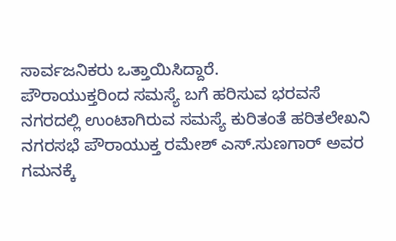ಸಾರ್ವಜನಿಕರು ಒತ್ತಾಯಿಸಿದ್ದಾರೆ.
ಪೌರಾಯುಕ್ತರಿಂದ ಸಮಸ್ಯೆ ಬಗೆ ಹರಿಸುವ ಭರವಸೆ
ನಗರದಲ್ಲಿ ಉಂಟಾಗಿರುವ ಸಮಸ್ಯೆ ಕುರಿತಂತೆ ಹರಿತಲೇಖನಿ ನಗರಸಭೆ ಪೌರಾಯುಕ್ತ ರಮೇಶ್ ಎಸ್.ಸುಣಗಾರ್ ಅವರ ಗಮನಕ್ಕೆ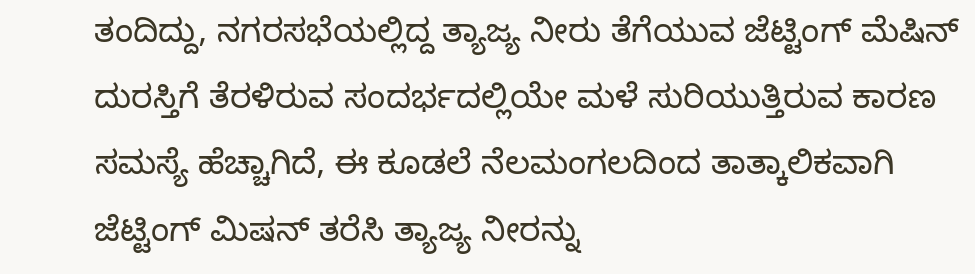ತಂದಿದ್ದು, ನಗರಸಭೆಯಲ್ಲಿದ್ದ ತ್ಯಾಜ್ಯ ನೀರು ತೆಗೆಯುವ ಜೆಟ್ಟಿಂಗ್ ಮೆಷಿನ್ ದುರಸ್ತಿಗೆ ತೆರಳಿರುವ ಸಂದರ್ಭದಲ್ಲಿಯೇ ಮಳೆ ಸುರಿಯುತ್ತಿರುವ ಕಾರಣ ಸಮಸ್ಯೆ ಹೆಚ್ಚಾಗಿದೆ, ಈ ಕೂಡಲೆ ನೆಲಮಂಗಲದಿಂದ ತಾತ್ಕಾಲಿಕವಾಗಿ ಜೆಟ್ಟಿಂಗ್ ಮಿಷನ್ ತರೆಸಿ ತ್ಯಾಜ್ಯ ನೀರನ್ನು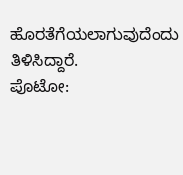ಹೊರತೆಗೆಯಲಾಗುವುದೆಂದು ತಿಳಿಸಿದ್ದಾರೆ.
ಪೊಟೋ: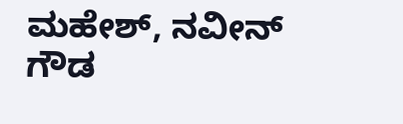ಮಹೇಶ್, ನವೀನ್ ಗೌಡ